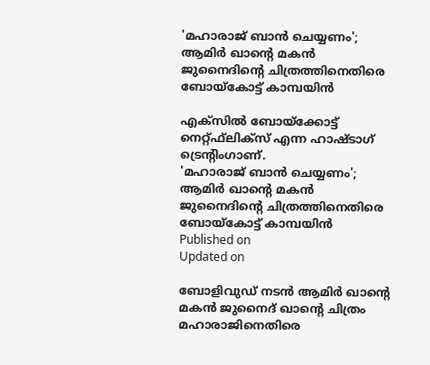'മഹാരാജ് ബാന്‍ ചെയ്യണം'; ആമിര്‍ ഖാന്റെ മകന്‍ ജുനൈദിന്റെ ചിത്രത്തിനെതിരെ ബോയ്‌കോട്ട് കാമ്പയിൻ

എക്സില്‍ ബോയ്‌ക്കോട്ട് നെറ്റ്ഫ്‌ലിക്‌സ് എന്ന ഹാഷ്ടാഗ് ട്രെന്റിംഗാണ്.
'മഹാരാജ് ബാന്‍ ചെയ്യണം'; ആമിര്‍ ഖാന്റെ മകന്‍ ജുനൈദിന്റെ ചിത്രത്തിനെതിരെ ബോയ്‌കോട്ട് കാമ്പയിൻ
Published on
Updated on

ബോളിവുഡ് നടന്‍ ആമിര്‍ ഖാന്റെ മകന്‍ ജുനൈദ് ഖാന്റെ ചിത്രം മഹാരാജിനെതിരെ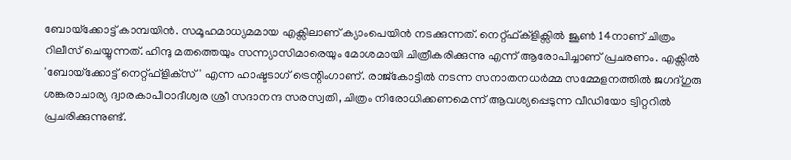ബോയ്‌ക്കോട്ട് കാമ്പയിൻ. സമൂഹമാധ്യമമായ എക്സിലാണ് ക്യാംപെയിന്‍ നടക്കുന്നത്. നെറ്റ്ഫ്ക്‌ളിക്സില്‍ ജൂണ്‍ 14നാണ് ചിത്രം റിലീസ് ചെയ്യുന്നത്. ഹിന്ദു മതത്തെയും സന്ന്യാസിമാരെയും മോശമായി ചിത്രീകരിക്കുന്നു എന്ന് ആരോപിച്ചാണ് പ്രചരണം. എക്സില്‍ 'ബോയ്‌ക്കോട്ട് നെറ്റ്ഫ്‌ളിക്‌സ്' എന്ന ഹാഷ്ടടാഗ് ട്രെന്റിംഗാണ്. രാജ്‌കോട്ടില്‍ നടന്ന സനാതനധര്‍മ്മ സമ്മേളനത്തില്‍ ജഗദ്ഗുരു ശങ്കരാചാര്യ ദ്വാരകാപീഠാദീശ്വര ശ്രീ സദാനന്ദ സരസ്വതി, ചിത്രം നിരോധിക്കണമെന്ന് ആവശ്യപ്പെടുന്ന വീഡിയോ ട്വിറ്ററില്‍ പ്രചരിക്കുന്നുണ്ട്.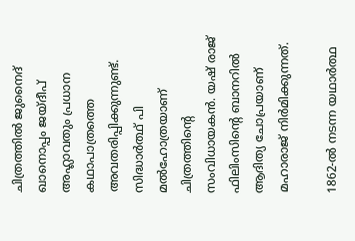ചിത്രത്തില്‍ ജുനൈദ് ഖാനൊപ്പം ജയ്ദീപ് അഹ്ലാവതും പ്രധാന കഥാപാത്രത്തെ അവതരിപ്പിക്കുന്നുണ്ട്. സിദ്ധാർത്ഥ് പി മല്‍ഹോത്രയാണ് ചിത്രത്തിന്റെ സംവിധായകന്‍. യഷ് രാജ് ഫിലിംസിന്റെ ബാനറില്‍ ആദിത്യ ചോപ്രയാണ് മഹാരാജ് നിര്‍മിക്കുന്നത്.

1862-ല്‍ നടന്ന യഥാര്‍ത്ഥ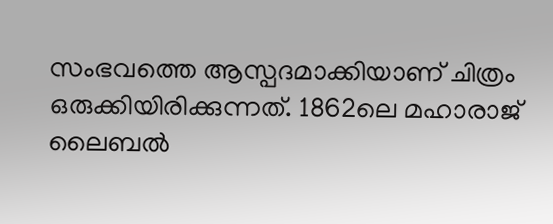സംഭവത്തെ ആസ്പദമാക്കിയാണ് ചിത്രം ഒരുക്കിയിരിക്കുന്നത്. 1862ലെ മഹാരാജ് ലൈബല്‍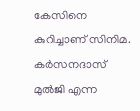കേസിനെ കുറിച്ചാണ് സിനിമ. കര്‍സനദാസ് മുല്‍ജി എന്ന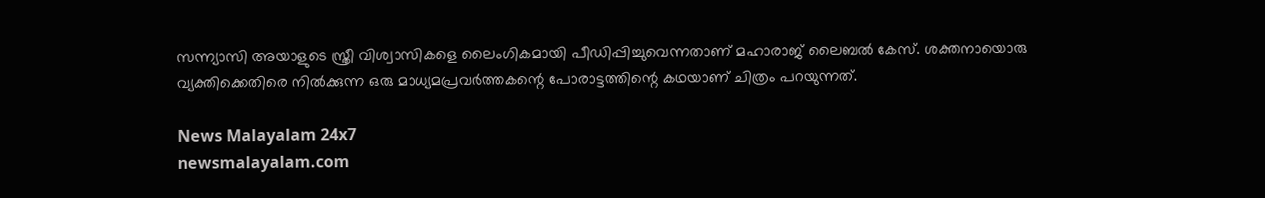സന്ന്യാസി അയാളുടെ സ്ത്രീ വിശ്വാസികളെ ലൈംഗികമായി പീഡിപ്പിച്ചുവെന്നതാണ് മഹാരാജ് ലൈബല്‍ കേസ്. ശക്തനായൊരു വ്യക്തിക്കെതിരെ നില്‍ക്കുന്ന ഒരു മാധ്യമപ്രവര്‍ത്തകന്റെ പോരാട്ടത്തിന്റെ കഥയാണ് ചിത്രം പറയുന്നത്.

News Malayalam 24x7
newsmalayalam.com